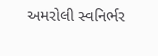અમરોલી સ્વનિર્ભર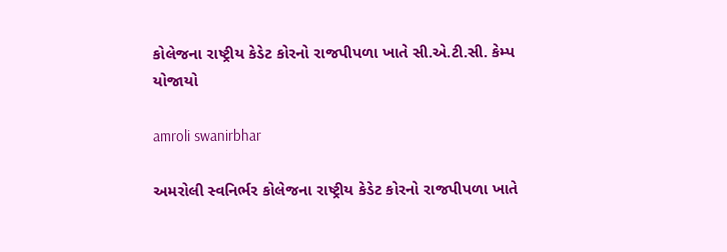કોલેજના રાષ્ટ્રીય કેડેટ કોરનો રાજપીપળા ખાતે સી.એ.ટી.સી. કેમ્પ યોજાયો

amroli swanirbhar

અમરોલી સ્વનિર્ભર કોલેજના રાષ્ટ્રીય કેડેટ કોરનો રાજપીપળા ખાતે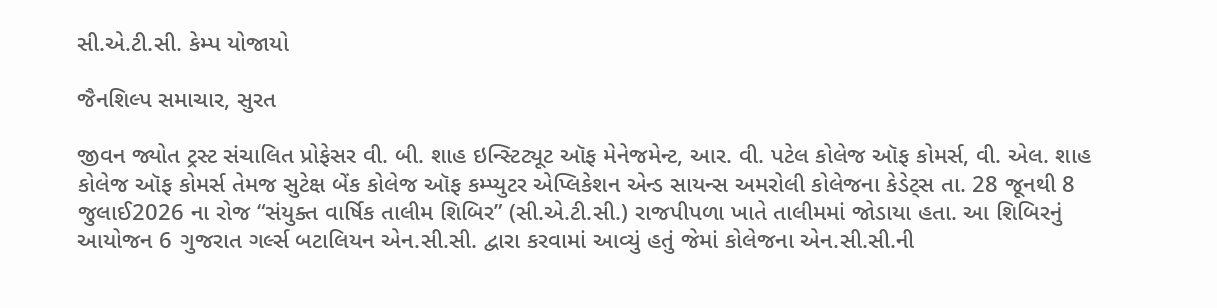સી.એ.ટી.સી. કેમ્પ યોજાયો

જૈનશિલ્પ સમાચાર, સુરત

જીવન જ્યોત ટ્રસ્ટ સંચાલિત પ્રોફેસર વી. બી. શાહ ઇન્સ્ટિટ્યૂટ ઑફ મેનેજમેન્ટ, આર. વી. પટેલ કોલેજ ઑફ કોમર્સ, વી. એલ. શાહ કોલેજ ઑફ કોમર્સ તેમજ સુટેક્ષ બેંક કોલેજ ઑફ કમ્પ્યુટર એપ્લિકેશન એન્ડ સાયન્સ અમરોલી કોલેજના કેડેટ્સ તા. 28 જૂનથી 8 જુલાઈ2026 ના રોજ “સંયુક્ત વાર્ષિક તાલીમ શિબિર” (સી.એ.ટી.સી.) રાજપીપળા ખાતે તાલીમમાં જોડાયા હતા. આ શિબિરનું આયોજન 6 ગુજરાત ગર્લ્સ બટાલિયન એન.સી.સી. દ્વારા કરવામાં આવ્યું હતું જેમાં કોલેજના એન.સી.સી.ની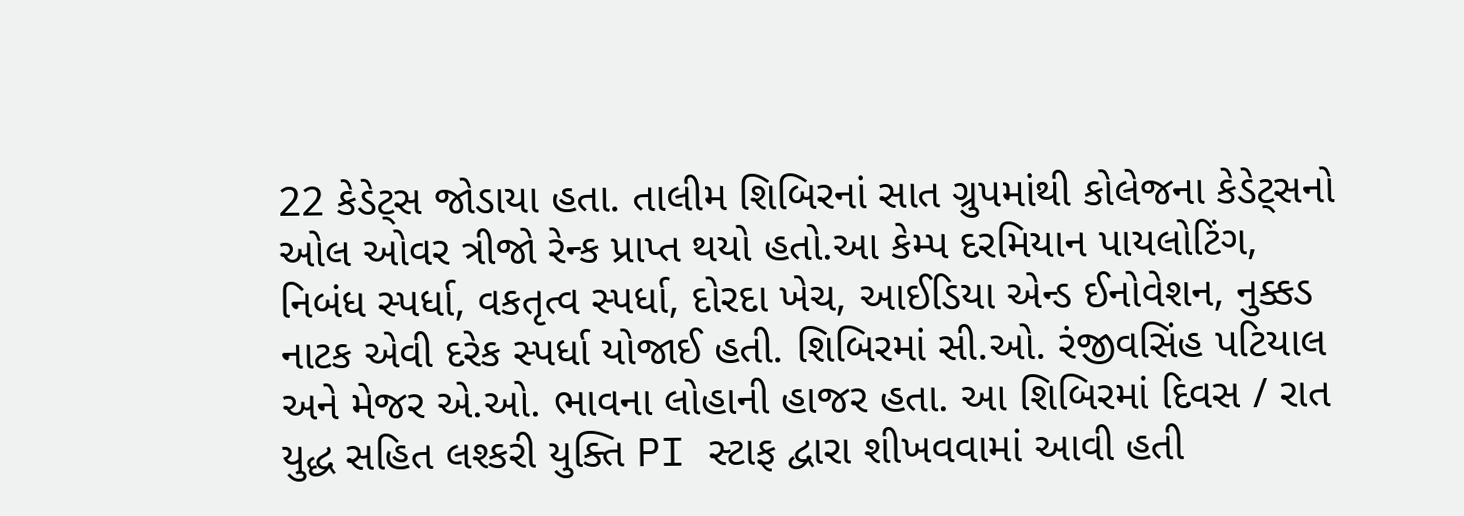22 કેડેટ્સ જોડાયા હતા. તાલીમ શિબિરનાં સાત ગ્રુપમાંથી કોલેજના કેડેટ્સનો ઓલ ઓવર ત્રીજો રેન્ક પ્રાપ્ત થયો હતો.આ કેમ્પ દરમિયાન પાયલોટિંગ, નિબંધ સ્પર્ધા, વકતૃત્વ સ્પર્ધા, દોરદા ખેચ, આઈડિયા એન્ડ ઈનોવેશન, નુક્કડ નાટક એવી દરેક સ્પર્ધા યોજાઈ હતી. શિબિરમાં સી.ઓ. રંજીવસિંહ પટિયાલ અને મેજર એ.ઓ. ભાવના લોહાની હાજર હતા. આ શિબિરમાં દિવસ / રાત યુદ્ધ સહિત લશ્કરી યુક્તિ PI સ્ટાફ દ્વારા શીખવવામાં આવી હતી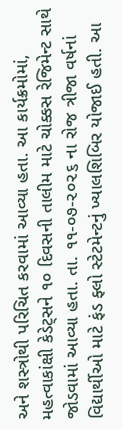અને શસ્ત્રોથી પરિચિત કરવામાં આવ્યા હતા. આ કાર્યક્રમોમાં, મહત્વાકાંક્ષી કેડેટ્સને ૧૦ દિવસની તાલીમ માટે ચોક્કસ રેજિમેન્ટ સાથે જોડવામાં આવ્યા હતા. તા. ૧૧-૦૭-૨૦૨૬ ના રોજ ત્રીજા વર્ષનાં વિદ્યાર્થીઓ માટે ફંડ ફ્લો સ્ટેટમેન્ટનું ખ્યાલશિબિર યોજાઈ હતી. આ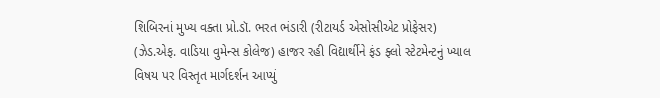શિબિરનાં મુખ્ય વક્તા પ્રો.ડૉ. ભરત ભંડારી (રીટાયર્ડ એસોસીએટ પ્રોફેસર) (ઝેડ.એફ. વાડિયા વુમેન્સ કોલેજ) હાજર રહી વિદ્યાર્થીને ફંડ ફ્લો સ્ટેટમેન્ટનું ખ્યાલ વિષય પર વિસ્તૃત માર્ગદર્શન આપ્યું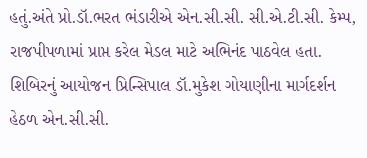હતું.અંતે પ્રો.ડૉ.ભરત ભંડારીએ એન.સી.સી. સી.એ.ટી.સી. કેમ્પ, રાજપીપળામાં પ્રાપ્ત કરેલ મેડલ માટે અભિનંદ પાઠવેલ હતા. શિબિરનું આયોજન પ્રિન્સિપાલ ડૉ.મુકેશ ગોયાણીના માર્ગદર્શન હેઠળ એન.સી.સી.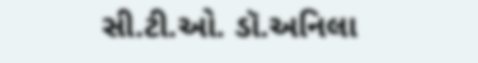સી.ટી.ઓ. ડૉ.અનિલા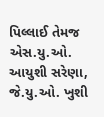પિલ્લાઈ તેમજ એસ.યુ.ઓ. આયુશી સરેણા, જે.યુ.ઓ. ખુશી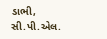ડાભી, સી.પી.એલ.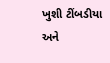ખુશી ટીંબડીયા અને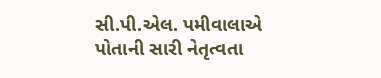સી.પી.એલ. પમીવાલાએ પોતાની સારી નેતૃત્વતા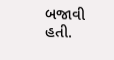બજાવી હતી.